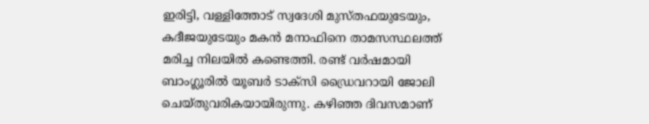ഇരിട്ടി, വള്ളിത്തോട് സ്വദേശി മുസ്തഫയുടേയും, കദീജയുടേയും മകൻ മനാഫിനെ താമസസ്ഥലത്ത് മരിച്ച നിലയിൽ കണ്ടെത്തി. രണ്ട് വർഷമായി ബാംഗ്ലൂരിൽ യൂബർ ടാക്സി ഡ്രൈവറായി ജോലി ചെയ്‌തുവരികയായിരുന്നു. കഴിഞ്ഞ ദിവസമാണ്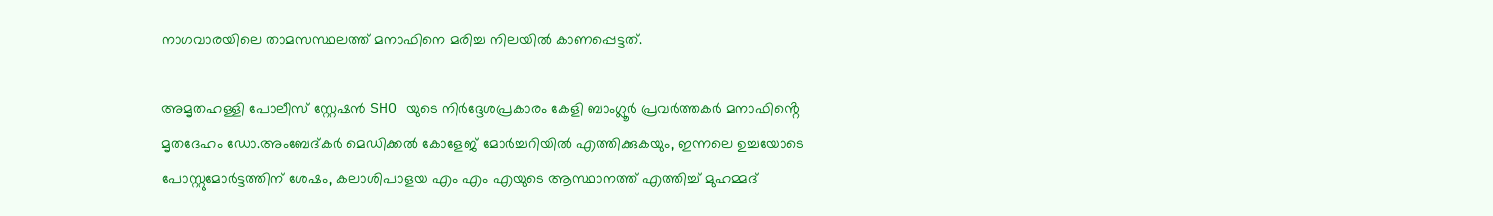നാഗവാരയിലെ താമസസ്ഥലത്ത്‌ മനാഫിനെ മരിച്ച നിലയിൽ കാണപ്പെട്ടത്.

അമൃതഹള്ളി പോലീസ് സ്റ്റേഷൻ SHO യുടെ നിർദ്ദേശപ്രകാരം കേളി ബാംഗ്ലൂർ പ്രവർത്തകർ മനാഫിൻ്റെ മൃതദേഹം ഡോ.അംബേദ്‌കർ മെഡിക്കൽ കോളേജ് മോർച്ചറിയിൽ എത്തിക്കുകയും, ഇന്നലെ ഉച്ചയോടെ പോസ്റ്റുമോർട്ടത്തിന് ശേഷം, കലാശിപാളയ എം എം എയുടെ ആസ്ഥാനത്ത്‌ എത്തിച്ച് മുഹമ്മദ്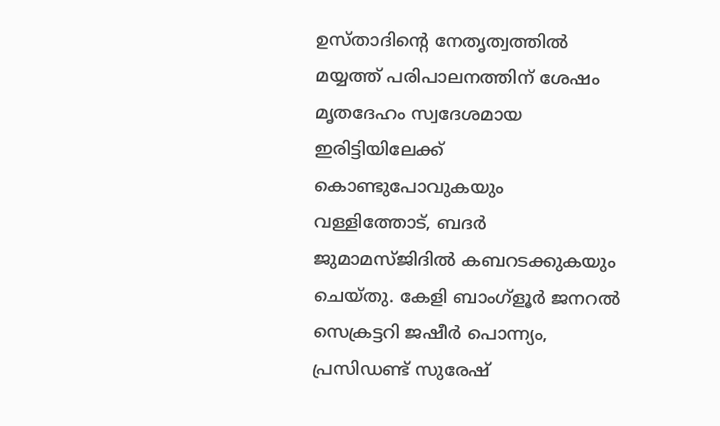ഉസ്താദിൻ്റെ നേതൃത്വത്തിൽ മയ്യത്ത്‌ പരിപാലനത്തിന് ശേഷം മൃതദേഹം സ്വദേശമായ ഇരിട്ടിയിലേക്ക് കൊണ്ടുപോവുകയും വള്ളിത്തോട്, ബദർ ജുമാമസ്ജിദിൽ കബറടക്കുകയും ചെയ്തു. കേളി ബാംഗ്ളൂർ ജനറൽ സെക്രട്ടറി ജഷീർ പൊന്ന്യം, പ്രസിഡണ്ട് സുരേഷ്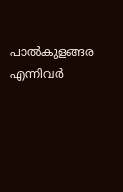പാൽകുളങ്ങര എന്നിവർ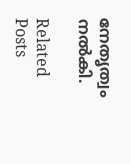നേതൃത്വം നൽകി.

Related Posts